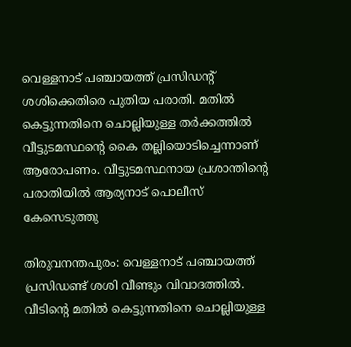വെള്ളനാട് പഞ്ചായത്ത് പ്രസിഡന്‍റ് ശശിക്കെതിരെ പുതിയ പരാതി. മതിൽ കെട്ടുന്നതിനെ ചൊല്ലിയുള്ള തർക്കത്തിൽ വീട്ടുടമസ്ഥന്‍റെ കൈ തല്ലിയൊടിച്ചെന്നാണ് ആരോപണം. വീട്ടുടമസ്ഥനായ പ്രശാന്തിന്‍റെ പരാതിയിൽ ആര്യനാട് പൊലീസ് കേസെടുത്തു

തിരുവനന്തപുരം: വെള്ളനാട് പഞ്ചായത്ത് പ്രസിഡണ്ട് ശശി വീണ്ടും വിവാദത്തിൽ. വീടിന്‍റെ മതിൽ കെട്ടുന്നതിനെ ചൊല്ലിയുള്ള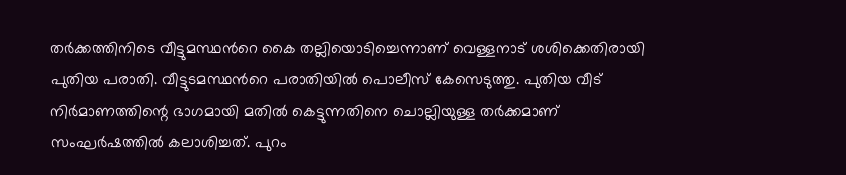തർക്കത്തിനിടെ വീട്ടുമസ്ഥന്‍റെ കൈ തല്ലിയൊടിച്ചെന്നാണ് വെള്ളനാട് ശശിക്കെതിരായി പുതിയ പരാതി. വീട്ടുടമസ്ഥന്‍റെ പരാതിയിൽ പൊലീസ് കേസെടുത്തു. പുതിയ വീട് നിർമാണത്തിന്റെ ഭാഗമായി മതിൽ കെട്ടുന്നതിനെ ചൊല്ലിയുള്ള തർക്കമാണ് സംഘർഷത്തിൽ കലാശിച്ചത്. പുറം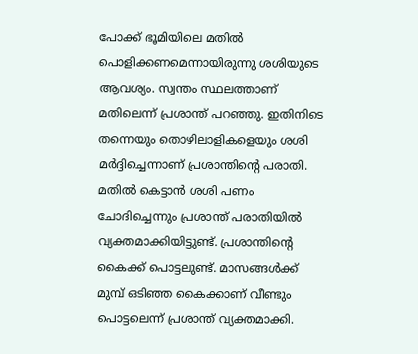പോക്ക് ഭൂമിയിലെ മതിൽ പൊളിക്കണമെന്നായിരുന്നു ശശിയുടെ ആവശ്യം. സ്വന്തം സ്ഥലത്താണ് മതിലെന്ന് പ്രശാന്ത് പറഞ്ഞു. ഇതിനിടെ തന്നെയും തൊഴിലാളികളെയും ശശി മർദ്ദിച്ചെന്നാണ് പ്രശാന്തിന്‍റെ പരാതി. മതിൽ കെട്ടാൻ ശശി പണം ചോദിച്ചെന്നും പ്രശാന്ത് പരാതിയിൽ വ്യക്തമാക്കിയിട്ടുണ്ട്. പ്രശാന്തിന്‍റെ കൈക്ക് പൊട്ടലുണ്ട്. മാസങ്ങൾക്ക് മുമ്പ് ഒടിഞ്ഞ കൈക്കാണ് വീണ്ടും പൊട്ടലെന്ന് പ്രശാന്ത് വ്യക്തമാക്കി.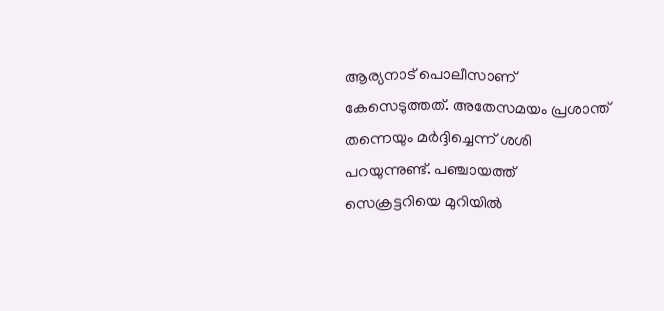ആര്യനാട് പൊലീസാണ് കേസെടുത്തത്. അതേസമയം പ്രശാന്ത് തന്നെയും മർദ്ദിച്ചെന്ന് ശശി പറയുന്നുണ്ട്. പഞ്ചായത്ത് സെക്രട്ടറിയെ മുറിയിൽ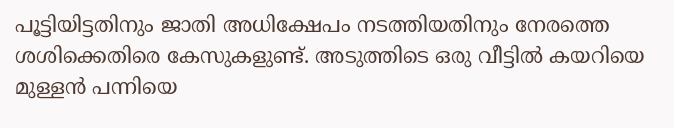പൂട്ടിയിട്ടതിനും ജാതി അധിക്ഷേപം നടത്തിയതിനും നേരത്തെ ശശിക്കെതിരെ കേസുകളുണ്ട്. അടുത്തിടെ ഒരു വീട്ടിൽ കയറിയെ മുള്ളൻ പന്നിയെ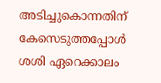അടിച്ചുകൊന്നതിന് കേസെടുത്തപ്പോൾ ശശി ഏറെക്കാലം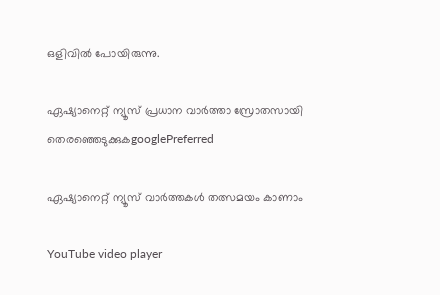ഒളിവിൽ പോയിരുന്നു.

ഏഷ്യാനെറ്റ് ന്യൂസ് പ്രധാന വാർത്താ സ്രോതസായി തെരഞ്ഞെടുക്കുകgooglePreferred

ഏഷ്യാനെറ്റ് ന്യൂസ് വാർത്തകൾ തത്സമയം കാണാം

YouTube video player